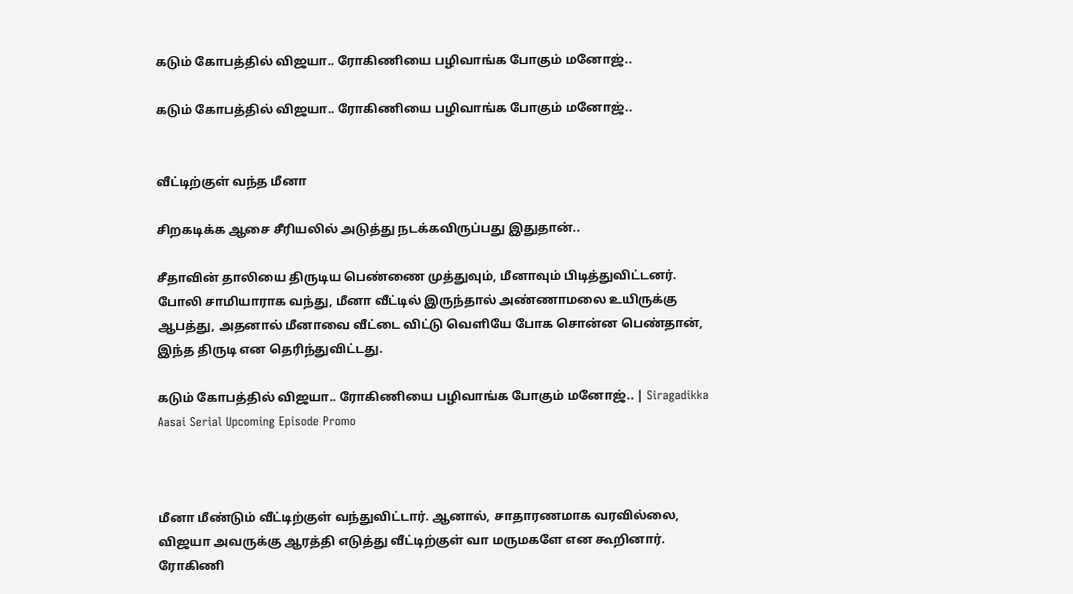கடும் கோபத்தில் விஜயா.. ரோகிணியை பழிவாங்க போகும் மனோஜ்..

கடும் கோபத்தில் விஜயா.. ரோகிணியை பழிவாங்க போகும் மனோஜ்..


வீட்டிற்குள் வந்த மீனா

சிறகடிக்க ஆசை சீரியலில் அடுத்து நடக்கவிருப்பது இதுதான்..

சீதாவின் தாலியை திருடிய பெண்ணை முத்துவும், மீனாவும் பிடித்துவிட்டனர். போலி சாமியாராக வந்து, மீனா வீட்டில் இருந்தால் அண்ணாமலை உயிருக்கு ஆபத்து, அதனால் மீனாவை வீட்டை விட்டு வெளியே போக சொன்ன பெண்தான், இந்த திருடி என தெரிந்துவிட்டது.

கடும் கோபத்தில் விஜயா.. ரோகிணியை பழிவாங்க போகும் மனோஜ்.. | Siragadikka Aasai Serial Upcoming Episode Promo



மீனா மீண்டும் வீட்டிற்குள் வந்துவிட்டார். ஆனால், சாதாரணமாக வரவில்லை, விஜயா அவருக்கு ஆரத்தி எடுத்து வீட்டிற்குள் வா மருமகளே என கூறினார். ரோகிணி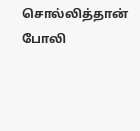சொல்லித்தான் போலி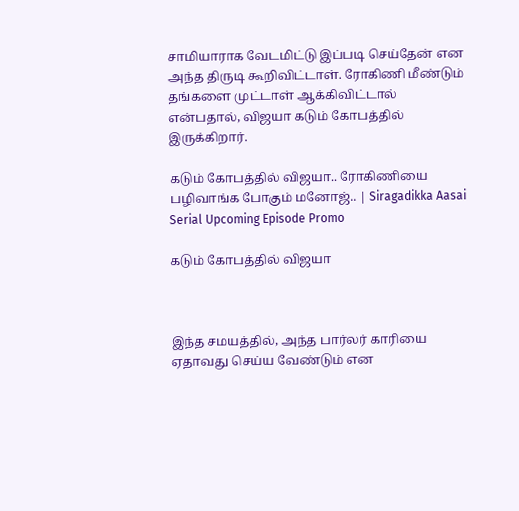சாமியாராக வேடமிட்டு இப்படி செய்தேன் என அந்த திருடி கூறிவிட்டாள். ரோகிணி மீண்டும் தங்களை முட்டாள் ஆக்கிவிட்டால் என்பதால், விஜயா கடும் கோபத்தில் இருக்கிறார்.

கடும் கோபத்தில் விஜயா.. ரோகிணியை பழிவாங்க போகும் மனோஜ்.. | Siragadikka Aasai Serial Upcoming Episode Promo

கடும் கோபத்தில் விஜயா



இந்த சமயத்தில், அந்த பார்லர் காரியை ஏதாவது செய்ய வேண்டும் என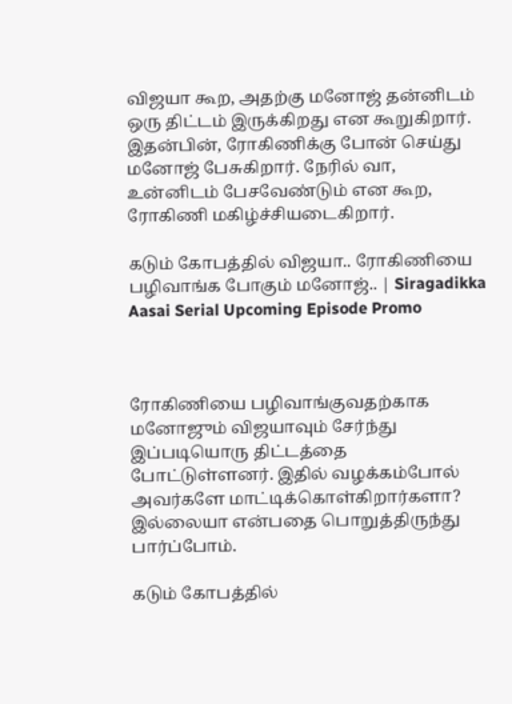விஜயா கூற, அதற்கு மனோஜ் தன்னிடம் ஒரு திட்டம் இருக்கிறது என கூறுகிறார். இதன்பின், ரோகிணிக்கு போன் செய்து மனோஜ் பேசுகிறார். நேரில் வா, உன்னிடம் பேசவேண்டும் என கூற, ரோகிணி மகிழ்ச்சியடைகிறார்.

கடும் கோபத்தில் விஜயா.. ரோகிணியை பழிவாங்க போகும் மனோஜ்.. | Siragadikka Aasai Serial Upcoming Episode Promo



ரோகிணியை பழிவாங்குவதற்காக மனோஜும் விஜயாவும் சேர்ந்து இப்படியொரு திட்டத்தை போட்டுள்ளனர். இதில் வழக்கம்போல் அவர்களே மாட்டிக்கொள்கிறார்களா? இல்லையா என்பதை பொறுத்திருந்து பார்ப்போம்.

கடும் கோபத்தில்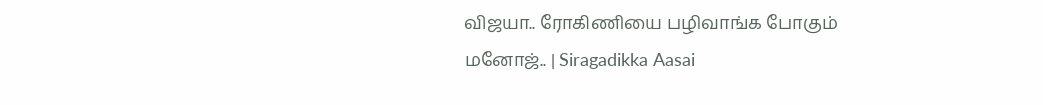விஜயா.. ரோகிணியை பழிவாங்க போகும் மனோஜ்.. | Siragadikka Aasai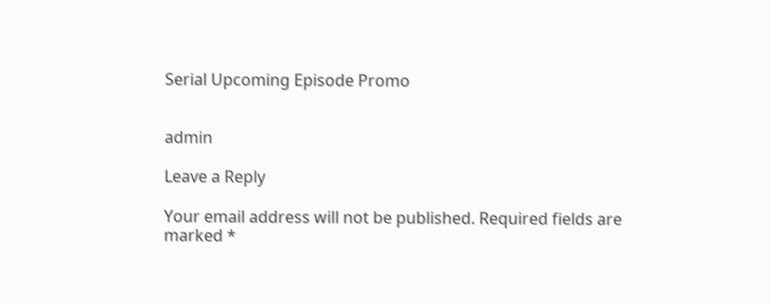Serial Upcoming Episode Promo


admin

Leave a Reply

Your email address will not be published. Required fields are marked *